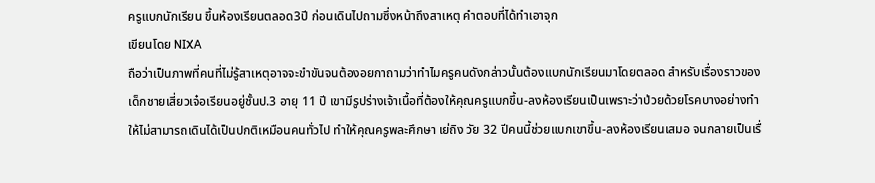ครูแบกนักเรียน ขึ้นห้องเรียนตลอด3ปี ก่อนเดินไปถามซึ่งหน้าถึงสาเหตุ คำตอบที่ได้ทำเอาจุก
เขียนโดย NIXA
ถือว่าเป็นภาพที่คนที่ไม่รู้สาเหตุอาจจะขำขันจนต้องอยกาถามว่าทำไมครูคนดังกล่าวนั้นต้องแบกนักเรียนมาโดยตลอด สำหรับเรื่องราวของ เด็กชายเสี่ยวเจ๋อเรียนอยู่ชั้นป.3 อายุ 11 ปี เขามีรูปร่างเจ้าเนื้อที่ต้องให้คุณครูแบกขึ้น-ลงห้องเรียนเป็นเพราะว่าป่วยด้วยโรคบางอย่างทำให้ไม่สามารถเดินได้เป็นปกติเหมือนคนทั่วไป ทำให้คุณครูพละศึกษา เย่ถิง วัย 32 ปีคนนี้ช่วยแบกเขาขึ้น-ลงห้องเรียนเสมอ จนกลายเป็นเรื่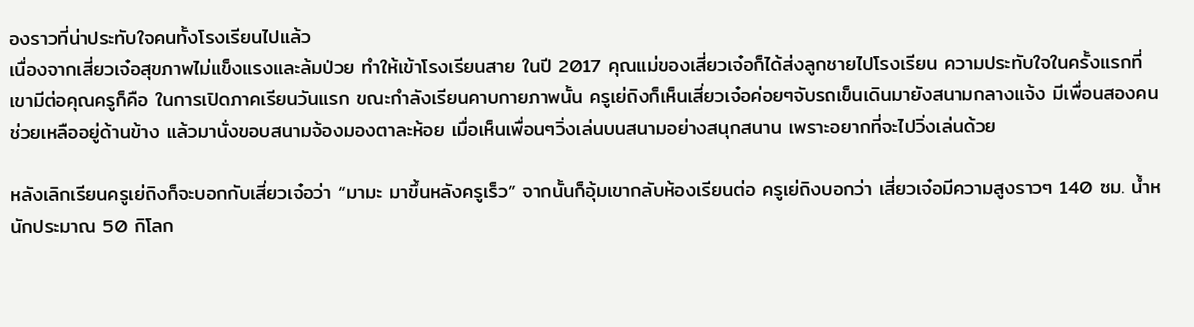องราวที่น่าประทับใจคนทั้งโรงเรียนไปแล้ว
เนื่องจากเสี่ยวเจ๋อสุขภาพไม่แข็งแรงและล้มป่วย ทำให้เข้าโรงเรียนสาย ในปี 2017 คุณแม่ของเสี่ยวเจ๋อก็ได้ส่งลูกชายไปโรงเรียน ความประทับใจในครั้งแรกที่เขามีต่อคุณครูก็คือ ในการเปิดภาคเรียนวันแรก ขณะกำลังเรียนคาบกายภาพนั้น ครูเย่ถิงก็เห็นเสี่ยวเจ๋อค่อยๆจับรถเข็นเดินมายังสนามกลางแจ้ง มีเพื่อนสองคนช่วยเหลืออยู่ด้านข้าง แล้วมานั่งขอบสนามจ้องมองตาละห้อย เมื่อเห็นเพื่อนๆวิ่งเล่นบนสนามอย่างสนุกสนาน เพราะอยากที่จะไปวิ่งเล่นด้วย

หลังเลิกเรียนครูเย่ถิงก็จะบอกกับเสี่ยวเจ๋อว่า “มามะ มาขึ้นหลังครูเร็ว” จากนั้นก็อุ้มเขากลับห้องเรียนต่อ ครูเย่ถิงบอกว่า เสี่ยวเจ๋อมีความสูงราวๆ 140 ซม. น้ำหนักประมาณ 50 กิโลก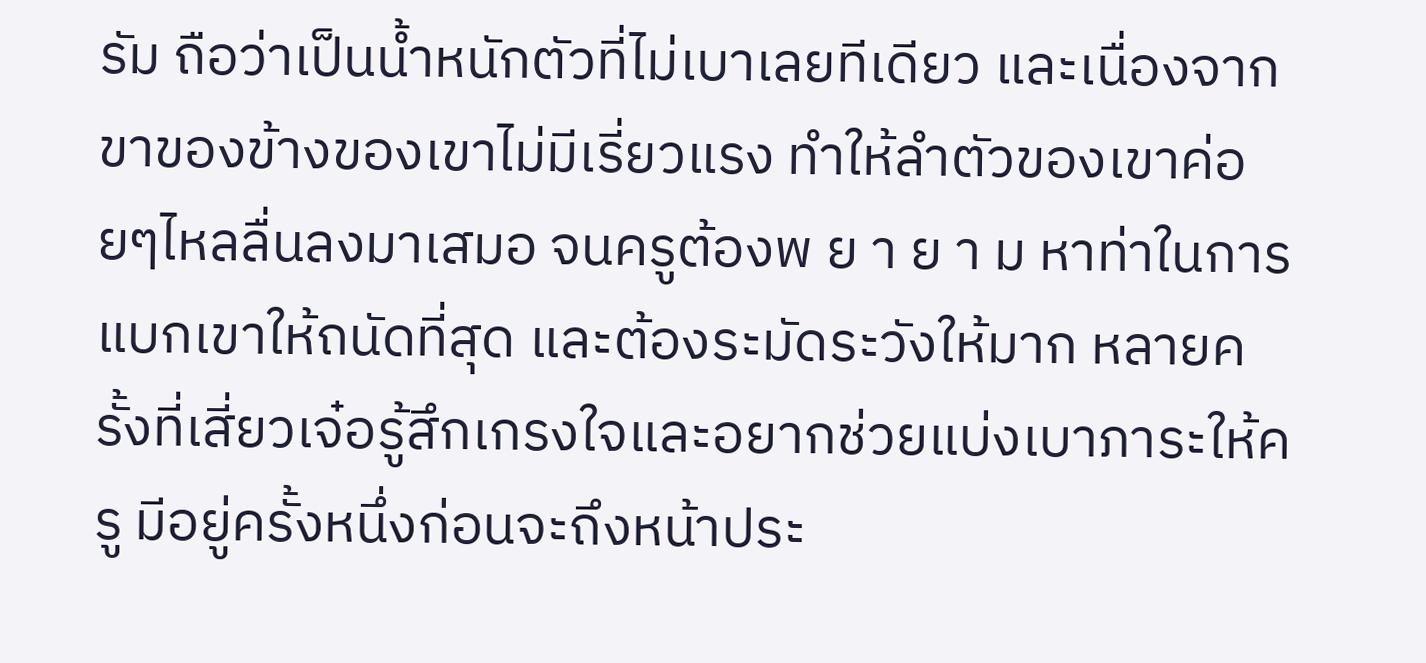รัม ถือว่าเป็นน้ำหนักตัวที่ไม่เบาเลยทีเดียว และเนื่องจากขาของข้างของเขาไม่มีเรี่ยวแรง ทำให้ลำตัวของเขาค่อยๆไหลลื่นลงมาเสมอ จนครูต้องพ ย า ย า ม หาท่าในการแบกเขาให้ถนัดที่สุด และต้องระมัดระวังให้มาก หลายครั้งที่เสี่ยวเจ๋อรู้สึกเกรงใจและอยากช่วยแบ่งเบาภาระให้ครู มีอยู่ครั้งหนึ่งก่อนจะถึงหน้าประ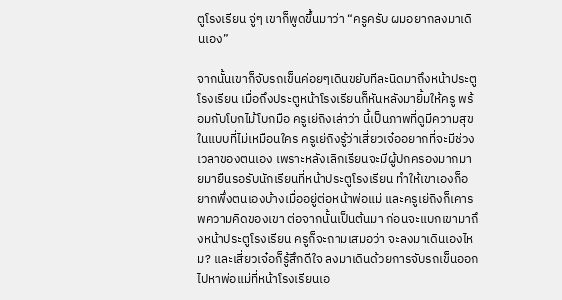ตูโรงเรียน จู่ๆ เขาก็พูดขึ้นมาว่า “ครูครับ ผมอยากลงมาเดินเอง”

จากนั้นเขาก็จับรถเข็นค่อยๆเดินขยับทีละนิดมาถึงหน้าประตูโรงเรียน เมื่อถึงประตูหน้าโรงเรียนก็หันหลังมายิ้มให้ครู พร้อมกับโบกไม้โบกมือ ครูเย่ถิงเล่าว่า นี้เป็นภาพที่ดูมีความสุขในแบบที่ไม่เหมือนใคร ครูเย่ถิงรู้ว่าเสี่ยวเจ๋ออยากที่จะมีช่วงเวลาของตนเอง เพราะหลังเลิกเรียนจะมีผู้ปกครองมากมายมายืนรอรับนักเรียนที่หน้าประตูโรงเรียน ทำให้เขาเองก็อยากพึ่งตนเองบ้างเมื่ออยู่ต่อหน้าพ่อแม่ และครูเย่ถิงก็เคารพความคิดของเขา ต่อจากนั้นเป็นต้นมา ก่อนจะแบกเขามาถึงหน้าประตูโรงเรียน ครูก็จะถามเสมอว่า จะลงมาเดินเองไหม? และเสี่ยวเจ๋อก็รู้สึกดีใจ ลงมาเดินด้วยการจับรถเข็นออกไปหาพ่อแม่ที่หน้าโรงเรียนเอ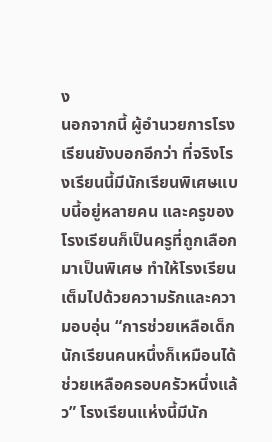ง
นอกจากนี้ ผู้อำนวยการโรงเรียนยังบอกอีกว่า ที่จริงโรงเรียนนี้มีนักเรียนพิเศษแบบนี้อยู่หลายคน และครูของโรงเรียนก็เป็นครูที่ถูกเลือกมาเป็นพิเศษ ทำให้โรงเรียนเต็มไปด้วยความรักและความอบอุ่น “การช่วยเหลือเด็กนักเรียนคนหนึ่งก็เหมือนได้ช่วยเหลือครอบครัวหนึ่งแล้ว” โรงเรียนแห่งนี้มีนัก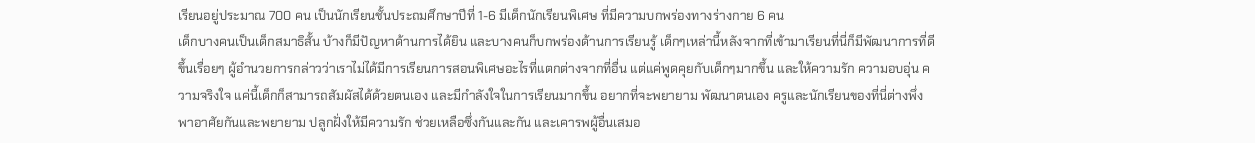เรียนอยู่ประมาณ 700 คน เป็นนักเรียนชั้นประถมศึกษาปีที่ 1-6 มีเด็กนักเรียนพิเศษ ที่มีความบกพร่องทางร่างกาย 6 คน
เด็กบางคนเป็นเด็กสมาธิสั้น บ้างก็มีปัญหาด้านการได้ยิน และบางคนก็บกพร่องด้านการเรียนรู้ เด็กๆเหล่านี้หลังจากที่เข้ามาเรียนที่นี่ก็มีพัฒนาการที่ดีขึ้นเรื่อยๆ ผู้อำนวยการกล่าวว่าเราไม่ได้มีการเรียนการสอนพิเศษอะไรที่แตกต่างจากที่อื่น แต่แค่พูดคุยกับเด็กๆมากขึ้น และให้ความรัก ความอบอุ่น ความจริงใจ แค่นี้เด็กก็สามารถสัมผัสได้ด้วยตนเอง และมีกำลังใจในการเรียนมากขึ้น อยากที่จะพยายาม พัฒนาตนเอง ครูและนักเรียนของที่นี่ต่างพึ่งพาอาศัยกันและพยายาม ปลูกฝั่งให้มีความรัก ช่วยเหลือซึ่งกันและกัน และเคารพผู้อื่นเสมอ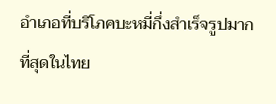อำเภอที่บริโภคบะหมี่กึ่งสำเร็จรูปมากที่สุดในไทย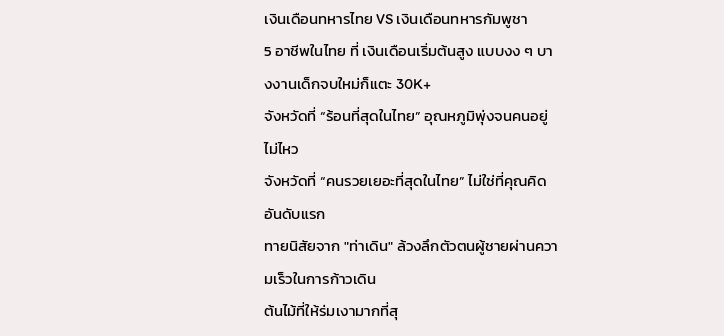เงินเดือนทหารไทย VS เงินเดือนทหารกัมพูชา
5 อาชีพในไทย ที่ เงินเดือนเริ่มต้นสูง แบบงง ๆ บางงานเด็กจบใหม่ก็แตะ 30K+
จังหวัดที่ “ร้อนที่สุดในไทย” อุณหภูมิพุ่งจนคนอยู่ไม่ไหว
จังหวัดที่ “คนรวยเยอะที่สุดในไทย” ไม่ใช่ที่คุณคิดอันดับแรก
ทายนิสัยจาก "ท่าเดิน" ล้วงลึกตัวตนผู้ชายผ่านความเร็วในการก้าวเดิน
ต้นไม้ที่ให้ร่มเงามากที่สุ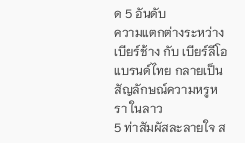ด 5 อันดับ
ความแตกต่างระหว่าง เบียร์ช้าง กับ เบียร์ลีโอ
แบรนด์ไทย กลายเป็นสัญลักษณ์ความหรูหรา ในลาว
5 ท่าสัมผัสละลายใจ ส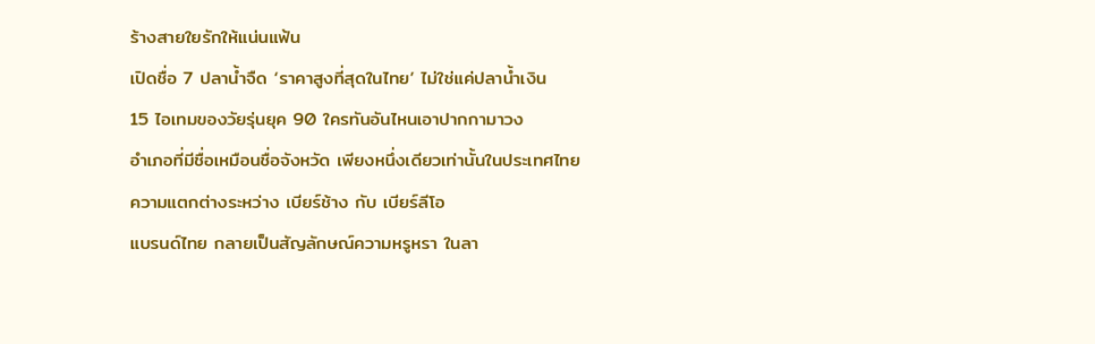ร้างสายใยรักให้แน่นแฟ้น
เปิดชื่อ 7 ปลาน้ำจืด ‘ราคาสูงที่สุดในไทย’ ไม่ใช่แค่ปลาน้ำเงิน
15 ไอเทมของวัยรุ่นยุค 90 ใครทันอันไหนเอาปากกามาวง
อำเภอที่มีชื่อเหมือนชื่อจังหวัด เพียงหนึ่งเดียวเท่านั้นในประเทศไทย
ความแตกต่างระหว่าง เบียร์ช้าง กับ เบียร์ลีโอ
แบรนด์ไทย กลายเป็นสัญลักษณ์ความหรูหรา ในลา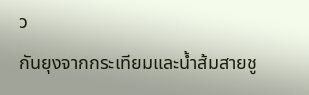ว
กันยุงจากกระเทียมและน้ำส้มสายชู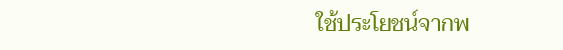ใช้ประโยชน์จากพ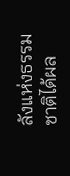ลังแห่งธรรมชาติได้ผล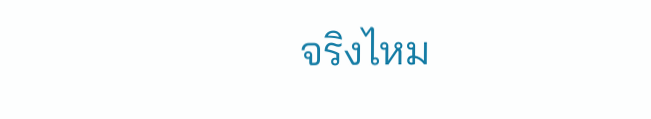จริงไหม